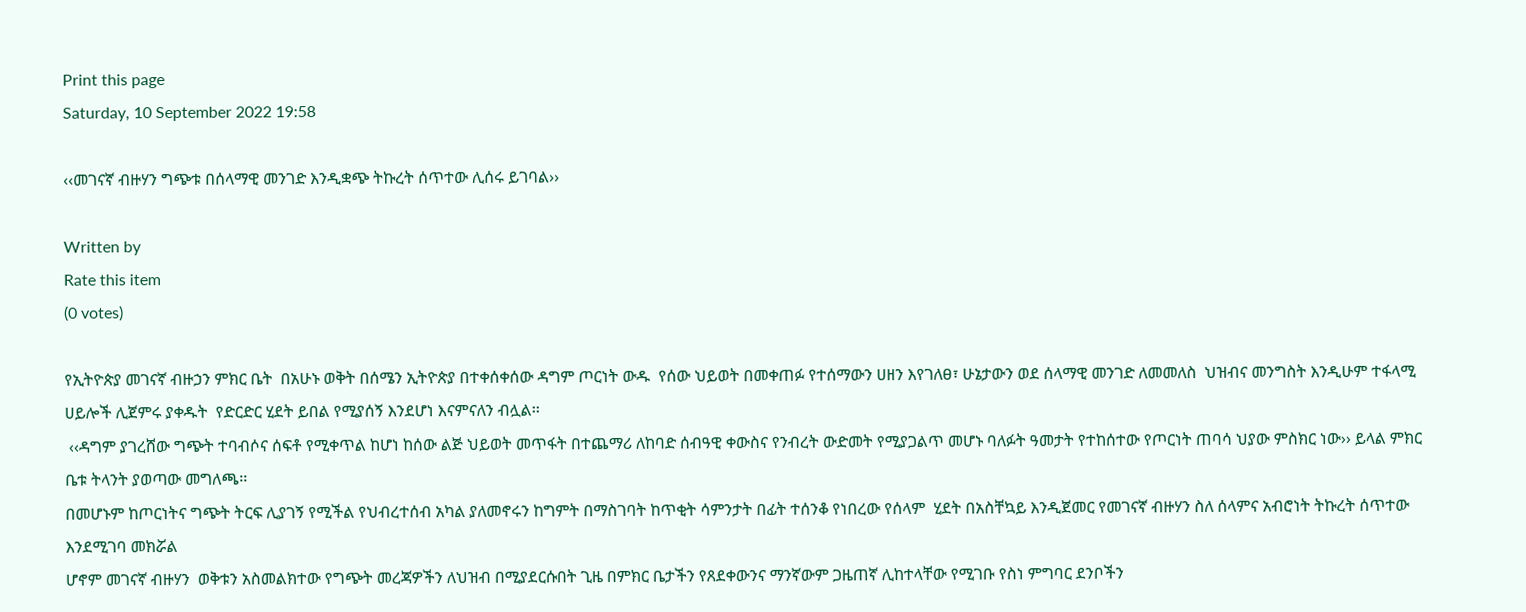Print this page
Saturday, 10 September 2022 19:58

‹‹መገናኛ ብዙሃን ግጭቱ በሰላማዊ መንገድ እንዲቋጭ ትኩረት ሰጥተው ሊሰሩ ይገባል››

Written by
Rate this item
(0 votes)

የኢትዮጵያ መገናኛ ብዙኃን ምክር ቤት  በአሁኑ ወቅት በሰሜን ኢትዮጵያ በተቀሰቀሰው ዳግም ጦርነት ውዱ  የሰው ህይወት በመቀጠፉ የተሰማውን ሀዘን እየገለፀ፣ ሁኔታውን ወደ ሰላማዊ መንገድ ለመመለስ  ህዝብና መንግስት እንዲሁም ተፋላሚ ሀይሎች ሊጀምሩ ያቀዱት  የድርድር ሂደት ይበል የሚያሰኝ እንደሆነ እናምናለን ብሏል፡፡
 ‹‹ዳግም ያገረሸው ግጭት ተባብሶና ሰፍቶ የሚቀጥል ከሆነ ከሰው ልጅ ህይወት መጥፋት በተጨማሪ ለከባድ ሰብዓዊ ቀውስና የንብረት ውድመት የሚያጋልጥ መሆኑ ባለፉት ዓመታት የተከሰተው የጦርነት ጠባሳ ህያው ምስክር ነው›› ይላል ምክር ቤቱ ትላንት ያወጣው መግለጫ፡፡
በመሆኑም ከጦርነትና ግጭት ትርፍ ሊያገኝ የሚችል የህብረተሰብ አካል ያለመኖሩን ከግምት በማስገባት ከጥቂት ሳምንታት በፊት ተሰንቆ የነበረው የሰላም  ሂደት በአስቸኳይ እንዲጀመር የመገናኛ ብዙሃን ስለ ሰላምና አብሮነት ትኩረት ሰጥተው እንደሚገባ መክሯል
ሆኖም መገናኛ ብዙሃን  ወቅቱን አስመልክተው የግጭት መረጃዎችን ለህዝብ በሚያደርሱበት ጊዜ በምክር ቤታችን የጸደቀውንና ማንኛውም ጋዜጠኛ ሊከተላቸው የሚገቡ የስነ ምግባር ደንቦችን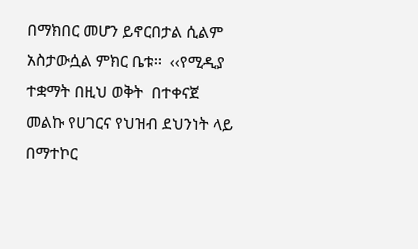በማክበር መሆን ይኖርበታል ሲልም አስታውሷል ምክር ቤቱ፡፡  ‹‹የሚዲያ ተቋማት በዚህ ወቅት  በተቀናጀ መልኩ የሀገርና የህዝብ ደህንነት ላይ በማተኮር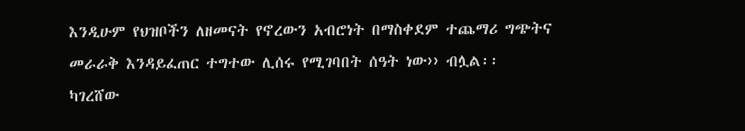እንዲሁም የህዝቦችን ለዘመናት የኖረውን አብሮነት በማስቀደም ተጨማሪ ግጭትና መራራቅ እንዳይፈጠር ተግተው ሊሰሩ የሚገባበት ሰዓት ነው›› ብሏል፡፡
ካገረሸው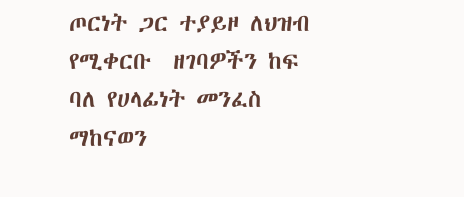ጦርነት ጋር ተያይዞ ለህዝብ የሚቀርቡ  ዘገባዎችን ከፍ ባለ የሀላፊነት መንፈስ ማከናወን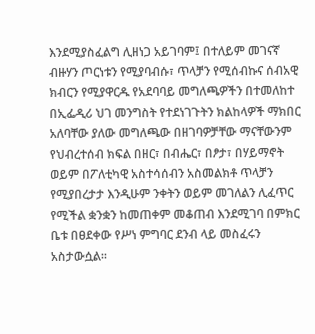እንደሚያስፈልግ ሊዘነጋ አይገባም፤ በተለይም መገናኛ ብዙሃን ጦርነቱን የሚያባብሱ፣ ጥላቻን የሚሰብኩና ሰብአዊ ክብርን የሚያዋርዱ የአደባባይ መግለጫዎችን በተመለከተ በኢፌዲሪ ህገ መንግስት የተደነገጉትን ክልከላዎች ማክበር አለባቸው ያለው መግለጫው በዘገባዎቻቸው ማናቸውንም የህብረተሰብ ክፍል በዘር፣ በብሔር፣ በፆታ፣ በሃይማኖት ወይም በፖለቲካዊ አስተሳሰብን አስመልክቶ ጥላቻን የሚያበረታታ እንዲሁም ንቀትን ወይም መገለልን ሊፈጥር የሚችል ቋንቋን ከመጠቀም መቆጠብ እንደሚገባ በምክር ቤቱ በፀደቀው የሥነ ምግባር ደንብ ላይ መስፈሩን አስታውሷል፡፡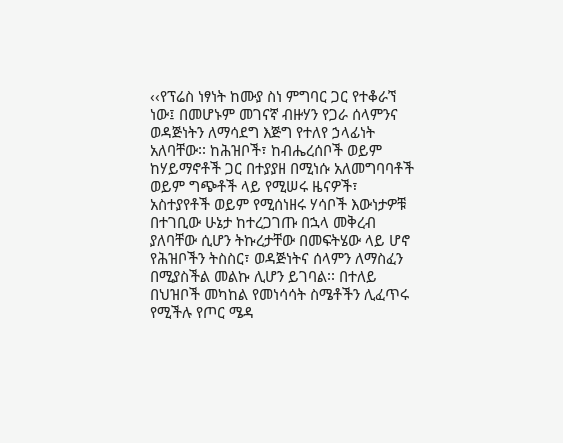‹‹የፕሬስ ነፃነት ከሙያ ስነ ምግባር ጋር የተቆራኘ ነው፤ በመሆኑም መገናኛ ብዙሃን የጋራ ሰላምንና ወዳጅነትን ለማሳደግ እጅግ የተለየ ኃላፊነት አለባቸው፡፡ ከሕዝቦች፣ ከብሔረሰቦች ወይም ከሃይማኖቶች ጋር በተያያዘ በሚነሱ አለመግባባቶች ወይም ግጭቶች ላይ የሚሠሩ ዜናዎች፣ አስተያየቶች ወይም የሚሰነዘሩ ሃሳቦች እውነታዎቹ በተገቢው ሁኔታ ከተረጋገጡ በኋላ መቅረብ ያለባቸው ሲሆን ትኩረታቸው በመፍትሄው ላይ ሆኖ የሕዝቦችን ትስስር፣ ወዳጅነትና ሰላምን ለማስፈን በሚያስችል መልኩ ሊሆን ይገባል፡፡ በተለይ በህዝቦች መካከል የመነሳሳት ስሜቶችን ሊፈጥሩ የሚችሉ የጦር ሜዳ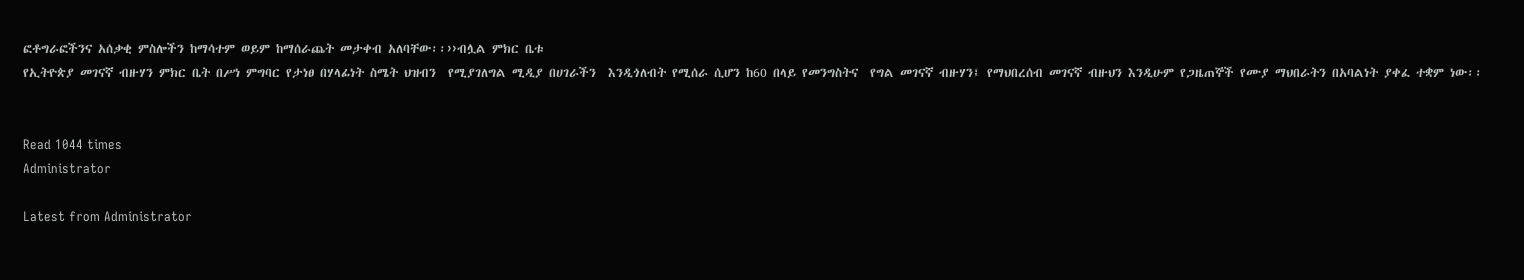ፎቶግራፎችንና አሰቃቂ ምስሎችን ከማሳተም ወይም ከማሰራጨት መታቀብ አለባቸው፡፡››ብሏል ምክር ቤቱ
የኢትዮጵያ መገናኛ ብዙሃን ምክር ቤት በሥነ ምግባር የታነፀ በሃላፊነት ስሜት ህዝብን  የሚያገለግል ሚዲያ በሀገራችን  እንዲጎለብት የሚሰራ ሲሆን ከ60 በላይ የመንግስትና  የግል መገናኛ ብዙሃን፤ የማህበረሰብ መገናኛ ብዙህን እንዲሁም የጋዜጠኞች የሙያ ማህበራትን በአባልነት ያቀፈ ተቋም ነው፡፡


Read 1044 times
Administrator

Latest from Administrator